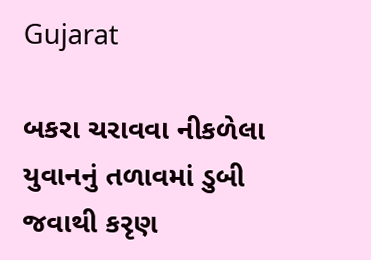Gujarat

બકરા ચરાવવા નીકળેલા યુવાનનું તળાવમાં ડુબી જવાથી કરૃણ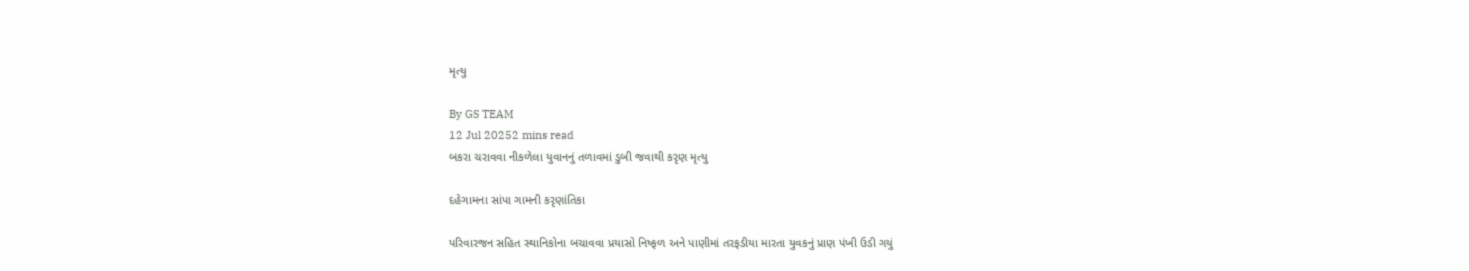મૃત્યુ

By GS TEAM
12 Jul 20252 mins read
બકરા ચરાવવા નીકળેલા યુવાનનું તળાવમાં ડુબી જવાથી કરૃણ મૃત્યુ

દહેગામના સાંપા ગામની કરૃણાંતિકા

પરિવારજન સહિત સ્થાનિકોના બચાવવા પ્રયાસો નિષ્ફળ અને પાણીમાં તરફડીયા મારતા યુવકનું પ્રાણ પંખી ઉડી ગયું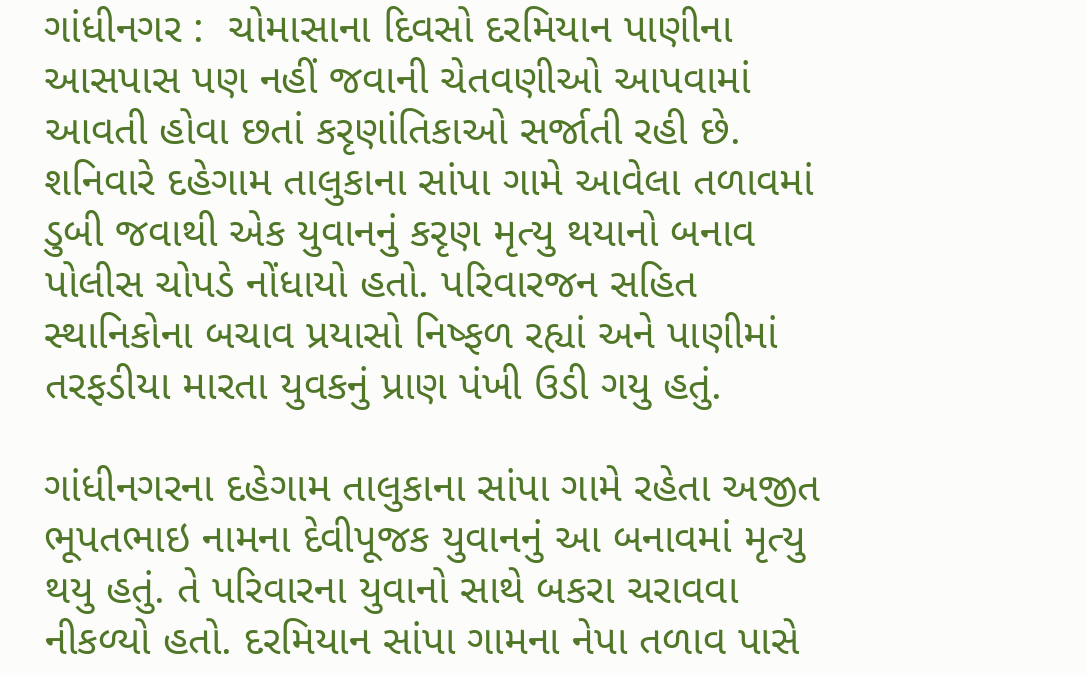ગાંધીનગર :  ચોમાસાના દિવસો દરમિયાન પાણીના આસપાસ પણ નહીં જવાની ચેતવણીઓ આપવામાં આવતી હોવા છતાં કરૃણાંતિકાઓ સર્જાતી રહી છે. શનિવારે દહેગામ તાલુકાના સાંપા ગામે આવેલા તળાવમાં ડુબી જવાથી એક યુવાનનું કરૃણ મૃત્યુ થયાનો બનાવ પોલીસ ચોપડે નોંધાયો હતો. પરિવારજન સહિત સ્થાનિકોના બચાવ પ્રયાસો નિષ્ફળ રહ્યાં અને પાણીમાં તરફડીયા મારતા યુવકનું પ્રાણ પંખી ઉડી ગયુ હતું.

ગાંધીનગરના દહેગામ તાલુકાના સાંપા ગામે રહેતા અજીત ભૂપતભાઇ નામના દેવીપૂજક યુવાનનું આ બનાવમાં મૃત્યુ થયુ હતું. તે પરિવારના યુવાનો સાથે બકરા ચરાવવા નીકળ્યો હતો. દરમિયાન સાંપા ગામના નેપા તળાવ પાસે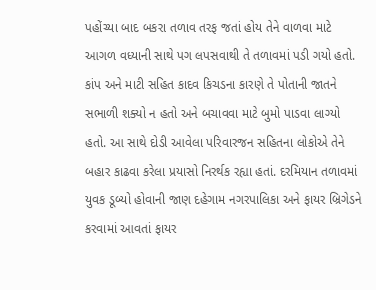પહોંચ્યા બાદ બકરા તળાવ તરફ જતાં હોય તેને વાળવા માટે આગળ વધ્યાની સાથે પગ લપસવાથી તે તળાવમાં પડી ગયો હતો. કાંપ અને માટી સહિત કાદવ કિચડના કારણે તે પોતાની જાતને સભાળી શક્યો ન હતો અને બચાવવા માટે બુમો પાડવા લાગ્યો હતો. આ સાથે દોડી આવેલા પરિવારજન સહિતના લોકોએ તેને બહાર કાઢવા કરેલા પ્રયાસો નિરર્થક રહ્યા હતાં. દરમિયાન તળાવમાં યુવક ડૂબ્યો હોવાની જાણ દહેગામ નગરપાલિકા અને ફાયર બ્રિગેડને કરવામાં આવતાં ફાયર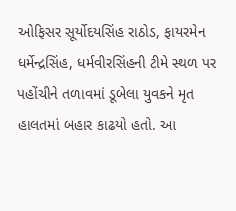ઓફિસર સૂર્યોદયસિંહ રાઠોડ, ફાયરમેન ધર્મેન્દ્રસિંહ, ધર્મવીરસિંહની ટીમે સ્થળ પર પહોંચીને તળાવમાં ડૂબેલા યુવકને મૃત હાલતમાં બહાર કાઢયો હતો. આ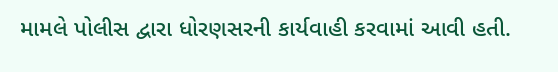મામલે પોલીસ દ્વારા ધોરણસરની કાર્યવાહી કરવામાં આવી હતી.